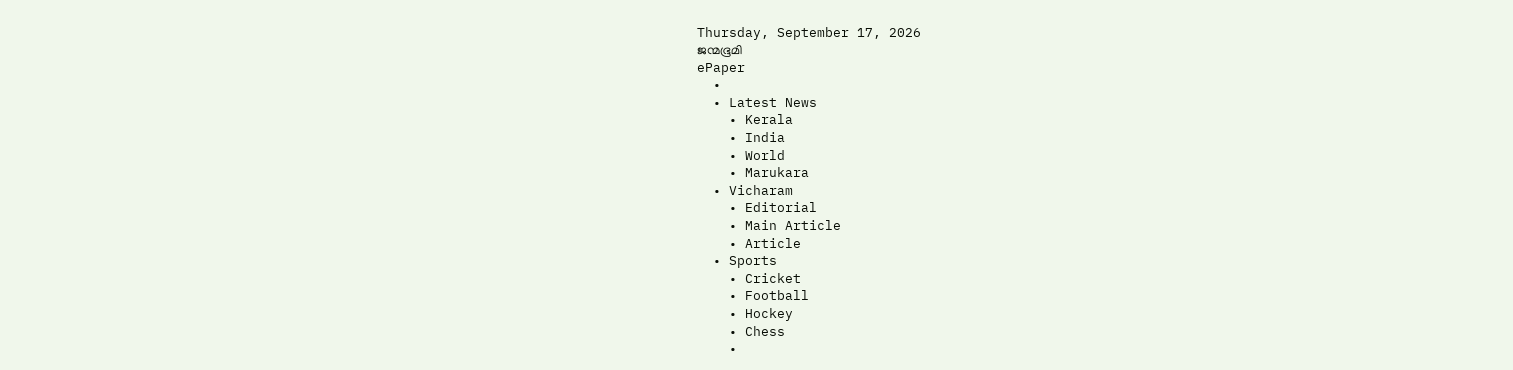Thursday, September 17, 2026
ജന്മഭൂമി
ePaper
  •
  • Latest News
    • Kerala
    • India
    • World
    • Marukara
  • Vicharam
    • Editorial
    • Main Article
    • Article
  • Sports
    • Cricket
    • Football
    • Hockey
    • Chess
    •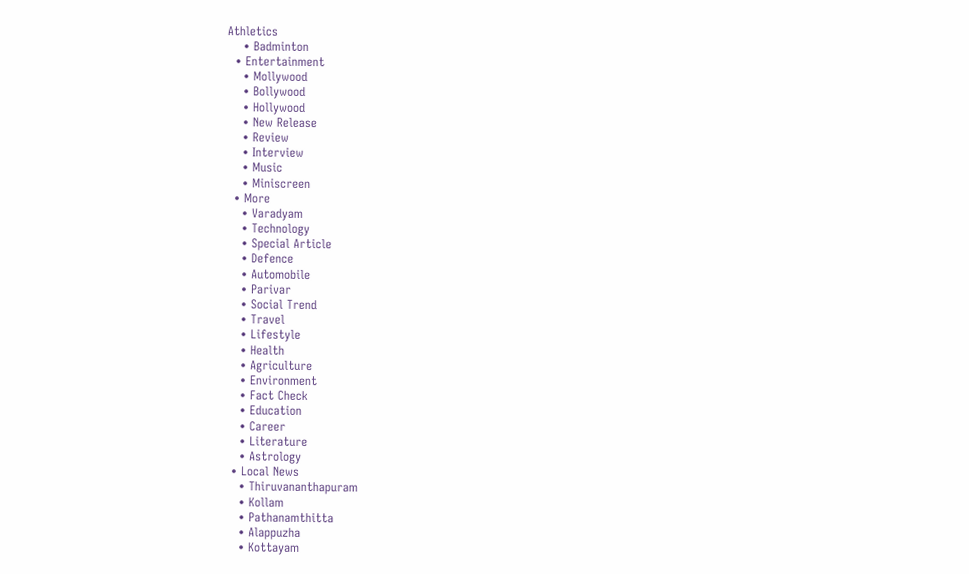Athletics
    • Badminton
  • Entertainment
    • Mollywood
    • Bollywood
    • Hollywood
    • New Release
    • Review
    • Interview
    • Music
    • Miniscreen
  • More
    • Varadyam
    • Technology
    • Special Article
    • Defence
    • Automobile
    • Parivar
    • Social Trend
    • Travel
    • Lifestyle
    • Health
    • Agriculture
    • Environment
    • Fact Check
    • Education
    • Career
    • Literature
    • Astrology
  • Local News
    • Thiruvananthapuram
    • Kollam
    • Pathanamthitta
    • Alappuzha
    • Kottayam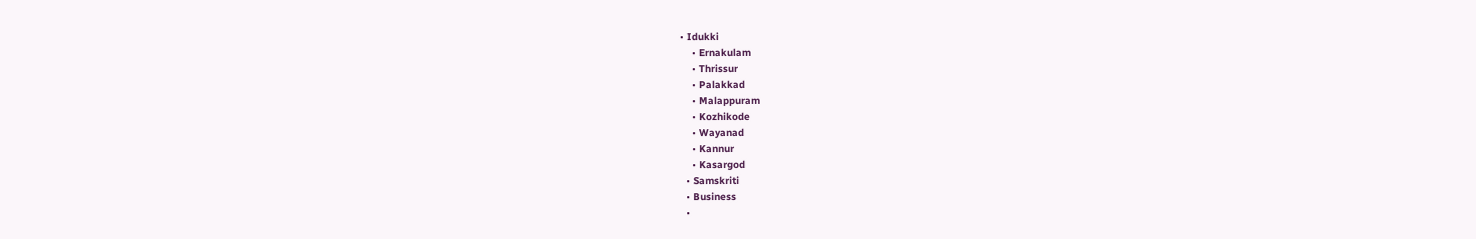• Idukki
    • Ernakulam
    • Thrissur
    • Palakkad
    • Malappuram
    • Kozhikode
    • Wayanad
    • Kannur
    • Kasargod
  • Samskriti
  • Business
  •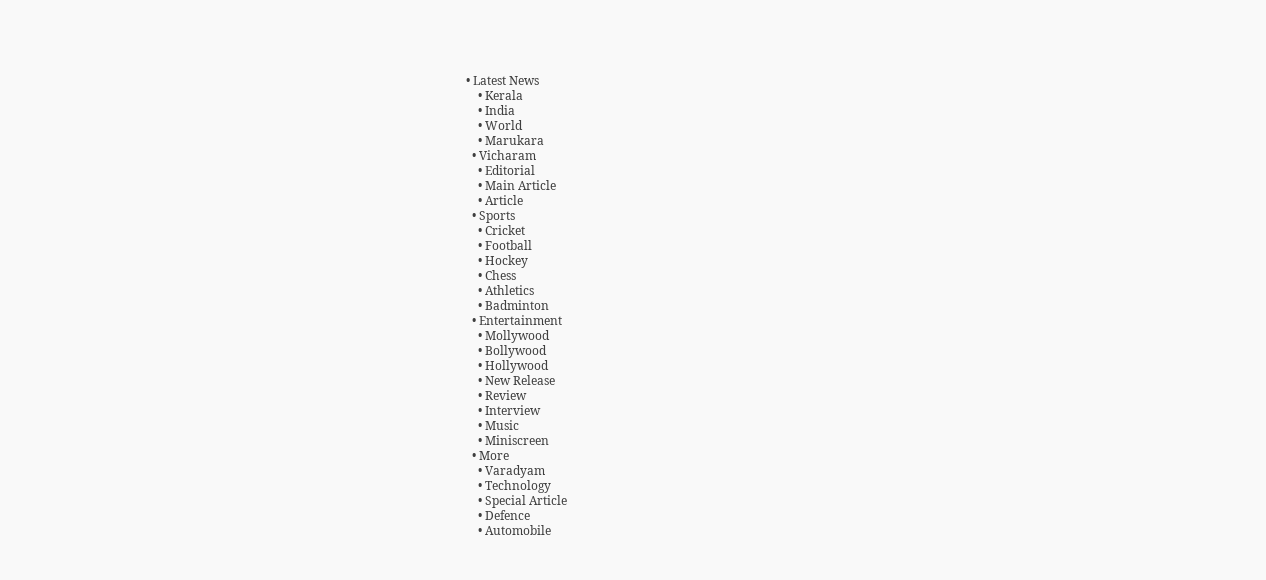• Latest News
    • Kerala
    • India
    • World
    • Marukara
  • Vicharam
    • Editorial
    • Main Article
    • Article
  • Sports
    • Cricket
    • Football
    • Hockey
    • Chess
    • Athletics
    • Badminton
  • Entertainment
    • Mollywood
    • Bollywood
    • Hollywood
    • New Release
    • Review
    • Interview
    • Music
    • Miniscreen
  • More
    • Varadyam
    • Technology
    • Special Article
    • Defence
    • Automobile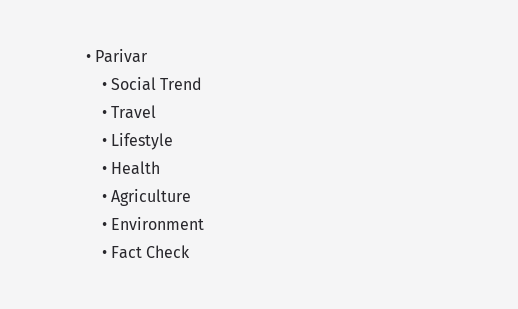• Parivar
    • Social Trend
    • Travel
    • Lifestyle
    • Health
    • Agriculture
    • Environment
    • Fact Check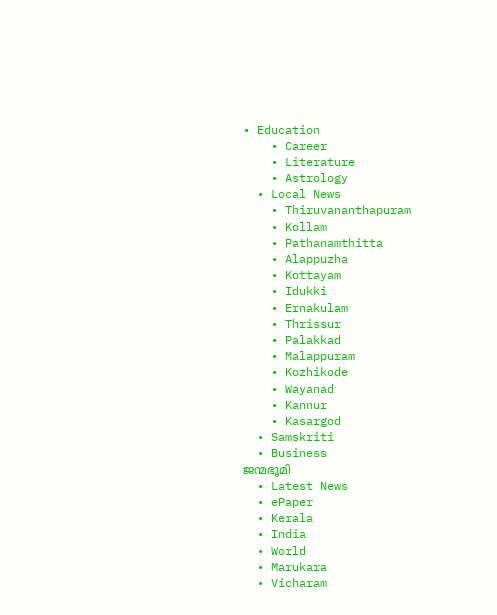• Education
    • Career
    • Literature
    • Astrology
  • Local News
    • Thiruvananthapuram
    • Kollam
    • Pathanamthitta
    • Alappuzha
    • Kottayam
    • Idukki
    • Ernakulam
    • Thrissur
    • Palakkad
    • Malappuram
    • Kozhikode
    • Wayanad
    • Kannur
    • Kasargod
  • Samskriti
  • Business
ജന്മഭൂമി
  • Latest News
  • ePaper
  • Kerala
  • India
  • World
  • Marukara
  • Vicharam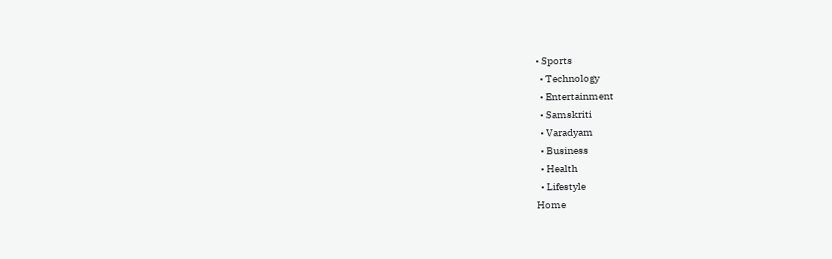• Sports
  • Technology
  • Entertainment
  • Samskriti
  • Varadyam
  • Business
  • Health
  • Lifestyle
Home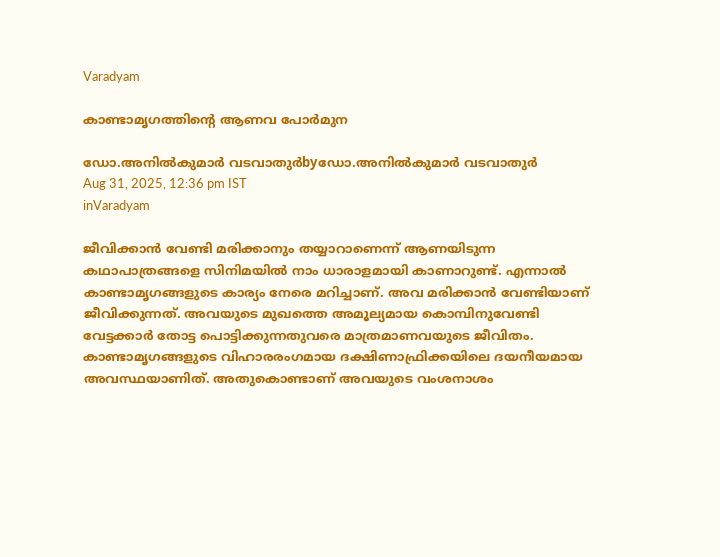Varadyam

കാണ്ടാമൃഗത്തിന്റെ ആണവ പോര്‍മുന

ഡോ.അനില്‍കുമാര്‍ വടവാതുര്‍byഡോ.അനില്‍കുമാര്‍ വടവാതുര്‍
Aug 31, 2025, 12:36 pm IST
inVaradyam

ജീവിക്കാന്‍ വേണ്ടി മരിക്കാനും തയ്യാറാണെന്ന് ആണയിടുന്ന കഥാപാത്രങ്ങളെ സിനിമയില്‍ നാം ധാരാളമായി കാണാറുണ്ട്. എന്നാല്‍ കാണ്ടാമൃഗങ്ങളുടെ കാര്യം നേരെ മറിച്ചാണ്. അവ മരിക്കാന്‍ വേണ്ടിയാണ് ജീവിക്കുന്നത്. അവയുടെ മുഖത്തെ അമൂല്യമായ കൊമ്പിനുവേണ്ടി വേട്ടക്കാര്‍ തോട്ട പൊട്ടിക്കുന്നതുവരെ മാത്രമാണവയുടെ ജീവിതം. കാണ്ടാമൃഗങ്ങളുടെ വിഹാരരംഗമായ ദക്ഷിണാഫ്രിക്കയിലെ ദയനീയമായ അവസ്ഥയാണിത്. അതുകൊണ്ടാണ് അവയുടെ വംശനാശം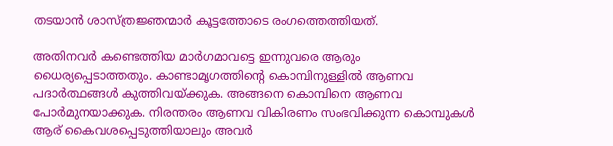തടയാന്‍ ശാസ്ത്രജ്ഞന്മാര്‍ കൂട്ടത്തോടെ രംഗത്തെത്തിയത്.

അതിനവര്‍ കണ്ടെത്തിയ മാര്‍ഗമാവട്ടെ ഇന്നുവരെ ആരും ധൈര്യപ്പെടാത്തതും. കാണ്ടാമൃഗത്തിന്റെ കൊമ്പിനുള്ളില്‍ ആണവ പദാര്‍ത്ഥങ്ങള്‍ കുത്തിവയ്‌ക്കുക. അങ്ങനെ കൊമ്പിനെ ആണവ പോര്‍മുനയാക്കുക. നിരന്തരം ആണവ വികിരണം സംഭവിക്കുന്ന കൊമ്പുകള്‍ ആര് കൈവശപ്പെടുത്തിയാലും അവര്‍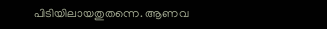പിടിയിലായതുതന്നെ. ആണവ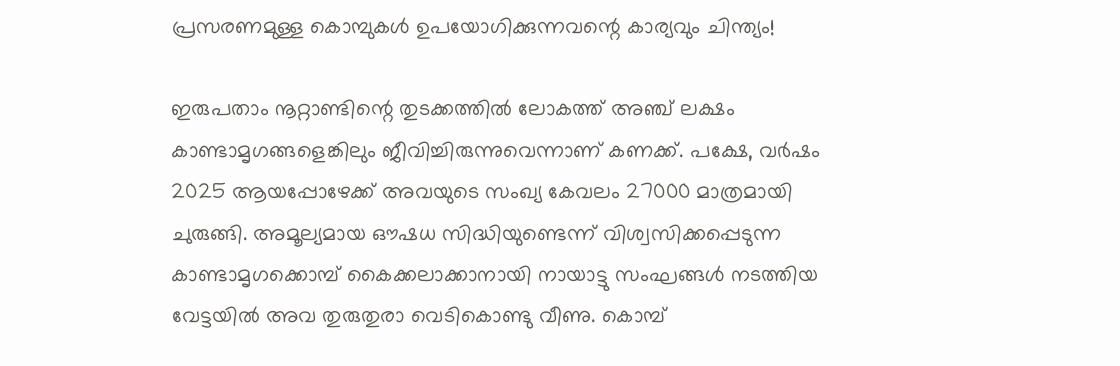പ്രസരണമുള്ള കൊമ്പുകള്‍ ഉപയോഗിക്കുന്നവന്റെ കാര്യവും ചിന്ത്യം!

ഇരുപതാം നൂറ്റാണ്ടിന്റെ തുടക്കത്തില്‍ ലോകത്ത് അഞ്ച് ലക്ഷം കാണ്ടാമൃഗങ്ങളെങ്കിലും ജീവിച്ചിരുന്നുവെന്നാണ് കണക്ക്. പക്ഷേ, വര്‍ഷം 2025 ആയപ്പോഴേക്ക് അവയുടെ സംഖ്യ കേവലം 27000 മാത്രമായി ചുരുങ്ങി. അമൂല്യമായ ഔഷധ സിദ്ധിയുണ്ടെന്ന് വിശ്വസിക്കപ്പെടുന്ന കാണ്ടാമൃഗക്കൊമ്പ് കൈക്കലാക്കാനായി നായാട്ടു സംഘങ്ങള്‍ നടത്തിയ വേട്ടയില്‍ അവ തുരുതുരാ വെടികൊണ്ടു വീണു. കൊമ്പ്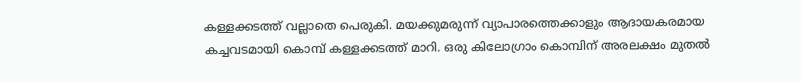കള്ളക്കടത്ത് വല്ലാതെ പെരുകി. മയക്കുമരുന്ന് വ്യാപാരത്തെക്കാളും ആദായകരമായ കച്ചവടമായി കൊമ്പ് കള്ളക്കടത്ത് മാറി. ഒരു കിലോഗ്രാം കൊമ്പിന് അരലക്ഷം മുതല്‍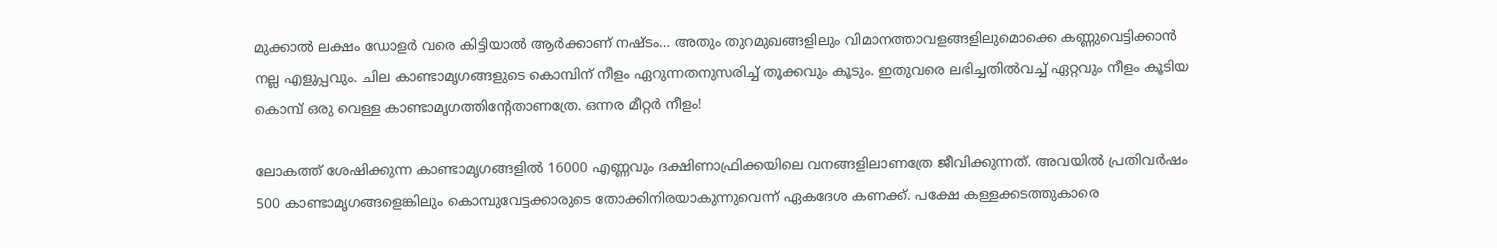മുക്കാല്‍ ലക്ഷം ഡോളര്‍ വരെ കിട്ടിയാല്‍ ആര്‍ക്കാണ് നഷ്ടം… അതും തുറമുഖങ്ങളിലും വിമാനത്താവളങ്ങളിലുമൊക്കെ കണ്ണുവെട്ടിക്കാന്‍ നല്ല എളുപ്പവും. ചില കാണ്ടാമൃഗങ്ങളുടെ കൊമ്പിന് നീളം ഏറുന്നതനുസരിച്ച് തൂക്കവും കൂടും. ഇതുവരെ ലഭിച്ചതില്‍വച്ച് ഏറ്റവും നീളം കൂടിയ കൊമ്പ് ഒരു വെള്ള കാണ്ടാമൃഗത്തിന്റേതാണത്രേ. ഒന്നര മീറ്റര്‍ നീളം!

ലോകത്ത് ശേഷിക്കുന്ന കാണ്ടാമൃഗങ്ങളില്‍ 16000 എണ്ണവും ദക്ഷിണാഫ്രിക്കയിലെ വനങ്ങളിലാണത്രേ ജീവിക്കുന്നത്. അവയില്‍ പ്രതിവര്‍ഷം 500 കാണ്ടാമൃഗങ്ങളെങ്കിലും കൊമ്പുവേട്ടക്കാരുടെ തോക്കിനിരയാകുന്നുവെന്ന് ഏകദേശ കണക്ക്. പക്ഷേ കള്ളക്കടത്തുകാരെ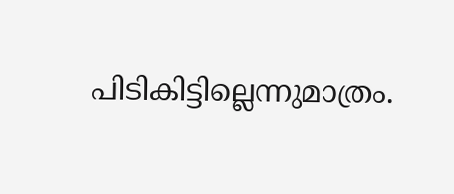പിടികിട്ടില്ലെന്നുമാത്രം.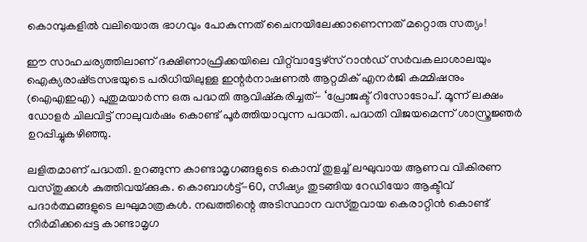കൊമ്പുകളില്‍ വലിയൊരു ഭാഗവും പോകുന്നത് ചൈനയിലേക്കാണെന്നത് മറ്റൊരു സത്യം!

ഈ സാഹചര്യത്തിലാണ് ദക്ഷിണാഫ്രിക്കയിലെ വിറ്റ്‌വാട്ടേഴ്‌സ് റാന്‍ഡ് സര്‍വകലാശാലയും ഐക്യരാഷ്‌ട്രസഭയുടെ പരിധിയിലുള്ള ഇന്റര്‍നാഷണല്‍ ആറ്റമിക് എനര്‍ജി കമ്മിഷനും (ഐഎഇഎ) പുതുമയാര്‍ന്ന ഒരു പദ്ധതി ആവിഷ്‌കരിച്ചത്- ‘പ്രോജക്ട് റിസോടോപ്. മൂന്ന് ലക്ഷം ഡോളര്‍ ചിലവിട്ട് നാലുവര്‍ഷം കൊണ്ട് പൂര്‍ത്തിയാവുന്ന പദ്ധതി. പദ്ധതി വിജയമെന്ന് ശാസ്ത്രജ്ഞര്‍ ഉറപ്പിച്ചുകഴിഞ്ഞു.

ലളിതമാണ് പദ്ധതി. ഉറങ്ങുന്ന കാണ്ടാമൃഗങ്ങളുടെ കൊമ്പ് തുളച്ച് ലഘുവായ ആണവ വികിരണ വസ്തുക്കള്‍ കുത്തിവയ്‌ക്കുക. കൊബാള്‍ട്ട്-60, സീഷ്യം തുടങ്ങിയ റേഡിയോ ആക്ടീവ് പദാര്‍ത്ഥങ്ങളുടെ ലഘുമാത്രകള്‍. നഖത്തിന്റെ അടിസ്ഥാന വസ്തുവായ കെരാറ്റിന്‍ കൊണ്ട് നിര്‍മിക്കപ്പെട്ട കാണ്ടാമൃഗ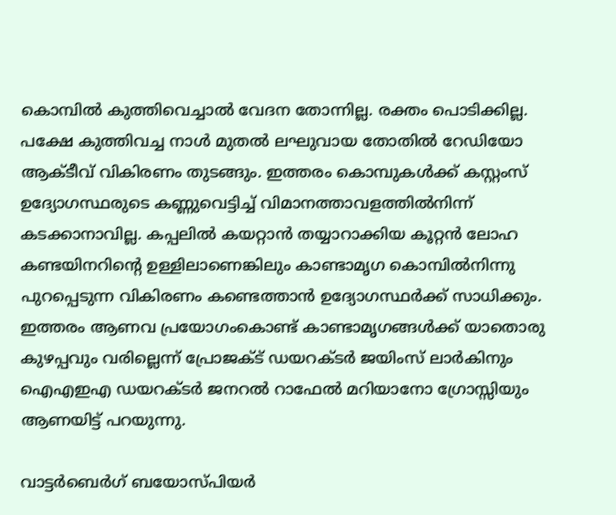കൊമ്പില്‍ കുത്തിവെച്ചാല്‍ വേദന തോന്നില്ല. രക്തം പൊടിക്കില്ല. പക്ഷേ കുത്തിവച്ച നാള്‍ മുതല്‍ ലഘുവായ തോതില്‍ റേഡിയോ ആക്ടീവ് വികിരണം തുടങ്ങും. ഇത്തരം കൊമ്പുകള്‍ക്ക് കസ്റ്റംസ് ഉദ്യോഗസ്ഥരുടെ കണ്ണുവെട്ടിച്ച് വിമാനത്താവളത്തില്‍നിന്ന് കടക്കാനാവില്ല. കപ്പലില്‍ കയറ്റാന്‍ തയ്യാറാക്കിയ കൂറ്റന്‍ ലോഹ കണ്ടയിനറിന്റെ ഉള്ളിലാണെങ്കിലും കാണ്ടാമൃഗ കൊമ്പില്‍നിന്നു പുറപ്പെടുന്ന വികിരണം കണ്ടെത്താന്‍ ഉദ്യോഗസ്ഥര്‍ക്ക് സാധിക്കും. ഇത്തരം ആണവ പ്രയോഗംകൊണ്ട് കാണ്ടാമൃഗങ്ങള്‍ക്ക് യാതൊരു കുഴപ്പവും വരില്ലെന്ന് പ്രോജക്ട് ഡയറക്ടര്‍ ജയിംസ് ലാര്‍കിനും ഐഎഇഎ ഡയറക്ടര്‍ ജനറല്‍ റാഫേല്‍ മറിയാനോ ഗ്രോസ്സിയും ആണയിട്ട് പറയുന്നു.

വാട്ടര്‍ബെര്‍ഗ് ബയോസ്പിയര്‍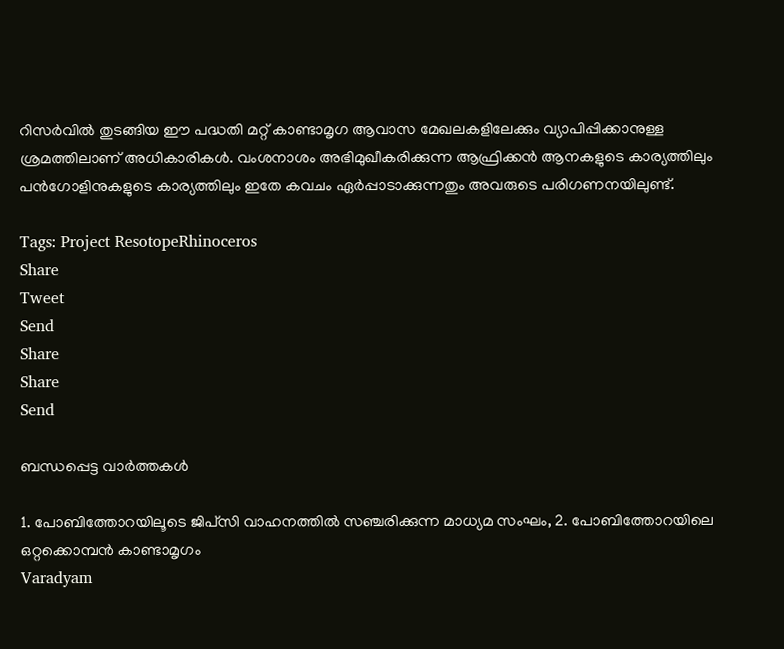റിസര്‍വില്‍ തുടങ്ങിയ ഈ പദ്ധതി മറ്റ് കാണ്ടാമൃഗ ആവാസ മേഖലകളിലേക്കും വ്യാപിപ്പിക്കാനുള്ള ശ്രമത്തിലാണ് അധികാരികള്‍. വംശനാശം അഭിമുഖീകരിക്കുന്ന ആഫ്രിക്കന്‍ ആനകളുടെ കാര്യത്തിലും പന്‍ഗോളിനുകളുടെ കാര്യത്തിലും ഇതേ കവചം ഏര്‍പ്പാടാക്കുന്നതും അവരുടെ പരിഗണനയിലുണ്ട്.

Tags: Project ResotopeRhinoceros
Share
Tweet
Send
Share
Share
Send

ബന്ധപ്പെട്ട വാര്‍ത്തകള്‍

1. പോബിത്തോറയിലൂടെ ജിപ്‌സി വാഹനത്തില്‍ സഞ്ചരിക്കുന്ന മാധ്യമ സംഘം, 2. പോബിത്തോറയിലെ ഒറ്റക്കൊമ്പന്‍ കാണ്ടാമൃഗം
Varadyam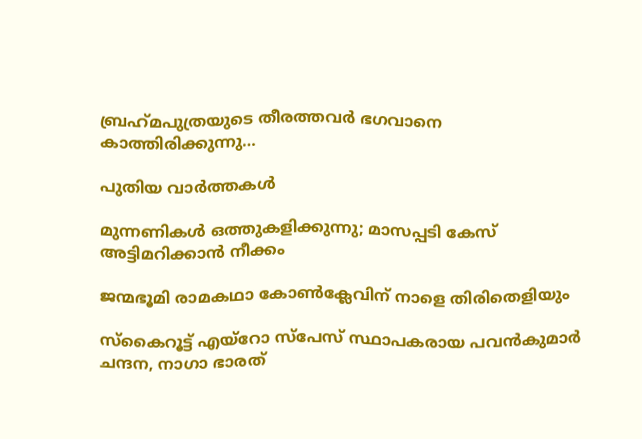ബ്രഹ്‌മപുത്രയുടെ തീരത്തവര്‍ ഭഗവാനെ കാത്തിരിക്കുന്നു…

പുതിയ വാര്‍ത്തകള്‍

മുന്നണികള്‍ ഒത്തുകളിക്കുന്നു; മാസപ്പടി കേസ് അട്ടിമറിക്കാന്‍ നീക്കം

ജന്മഭൂമി രാമകഥാ കോണ്‍ക്ലേവിന് നാളെ തിരിതെളിയും

സ്‌കൈറൂട്ട് എയ്‌റോ സ്‌പേസ് സ്ഥാപകരായ പവന്‍കുമാര്‍ ചന്ദന, നാഗാ ഭാരത്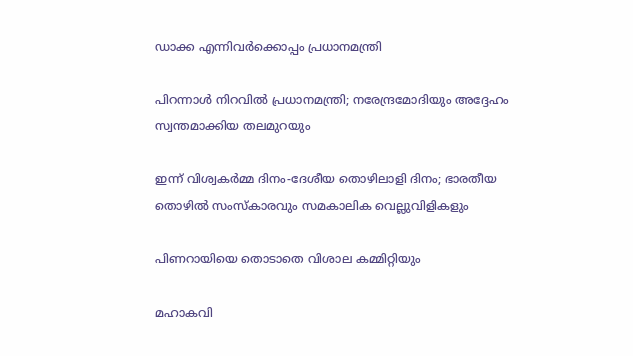ഡാക്ക എന്നിവര്‍ക്കൊപ്പം പ്രധാനമന്ത്രി

പിറന്നാള്‍ നിറവില്‍ പ്രധാനമന്ത്രി; നരേന്ദ്രമോദിയും അദ്ദേഹം സ്വന്തമാക്കിയ തലമുറയും

ഇന്ന് വിശ്വകര്‍മ്മ ദിനം-ദേശീയ തൊഴിലാളി ദിനം; ഭാരതീയ തൊഴില്‍ സംസ്‌കാരവും സമകാലിക വെല്ലുവിളികളും

പിണറായിയെ തൊടാതെ വിശാല കമ്മിറ്റിയും

മഹാകവി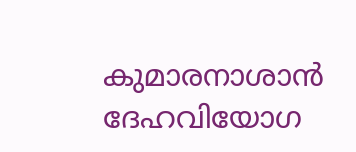കുമാരനാശാന്‍ ദേഹവിയോഗ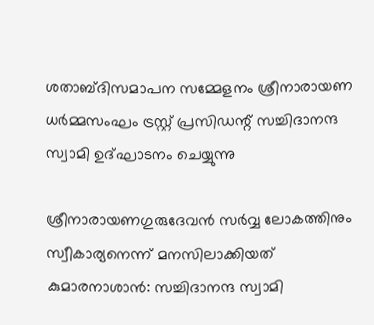ശതാബ്ദിസമാപന സമ്മേളനം ശ്രീനാരായണ ധര്‍മ്മസംഘം ട്രസ്റ്റ് പ്രസിഡന്റ് സച്ചിദാനന്ദ സ്വാമി ഉദ്ഘാടനം ചെയ്യുന്നു

ശ്രീനാരായണഗുരുദേവന്‍ സര്‍വ്വ ലോകത്തിനും സ്വീകാര്യനെന്ന് മനസിലാക്കിയത് കുമാരനാശാന്‍: സച്ചിദാനന്ദ സ്വാമി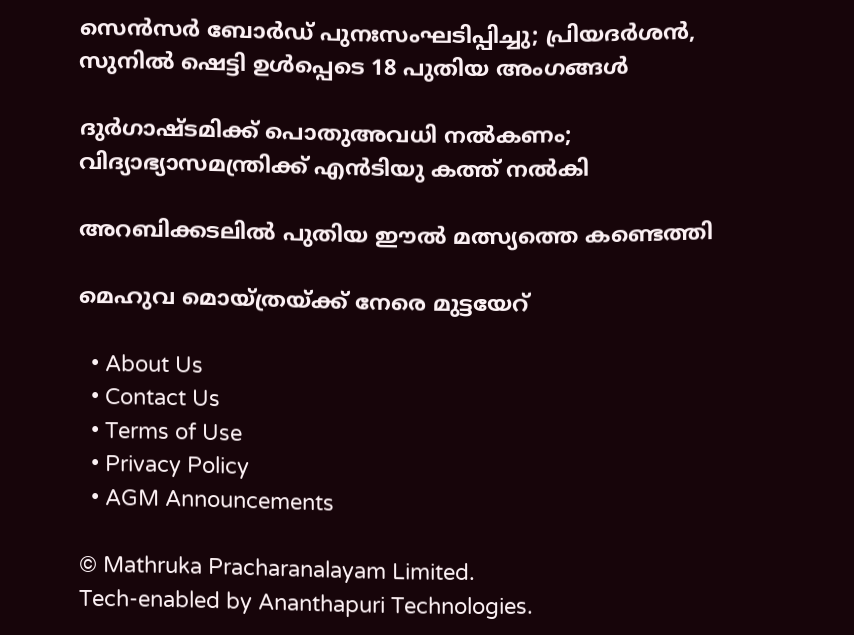സെൻസർ ബോർഡ് പുനഃസംഘടിപ്പിച്ചു; പ്രിയദർശൻ, സുനിൽ ഷെട്ടി ഉൾപ്പെടെ 18 പുതിയ അംഗങ്ങൾ

ദുര്‍ഗാഷ്ടമിക്ക് പൊതുഅവധി നല്‍കണം; വിദ്യാഭ്യാസമന്ത്രിക്ക് എന്‍ടിയു കത്ത് നല്‍കി

അറബിക്കടലില്‍ പുതിയ ഈല്‍ മത്സ്യത്തെ കണ്ടെത്തി

മെഹുവ മൊയ്ത്രയ്‌ക്ക് നേരെ മുട്ടയേറ്

  • About Us
  • Contact Us
  • Terms of Use
  • Privacy Policy
  • AGM Announcements

© Mathruka Pracharanalayam Limited.
Tech-enabled by Ananthapuri Technologies.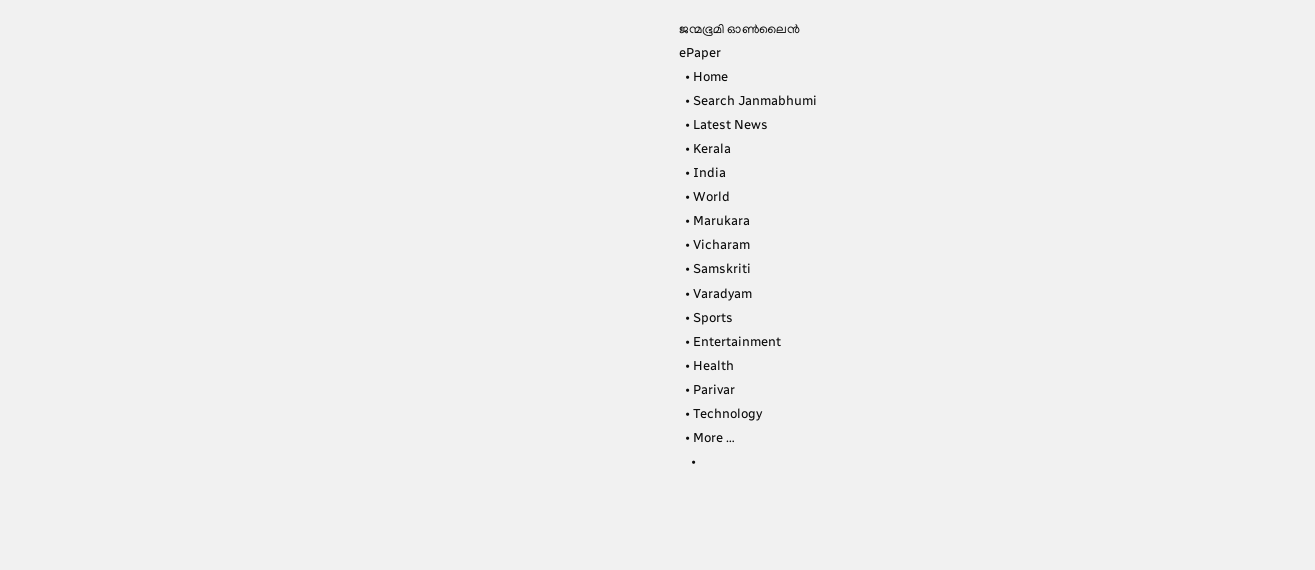ജന്മഭൂമി ഓണ്‍ലൈന്‍
ePaper
  • Home
  • Search Janmabhumi
  • Latest News
  • Kerala
  • India
  • World
  • Marukara
  • Vicharam
  • Samskriti
  • Varadyam
  • Sports
  • Entertainment
  • Health
  • Parivar
  • Technology
  • More …
    •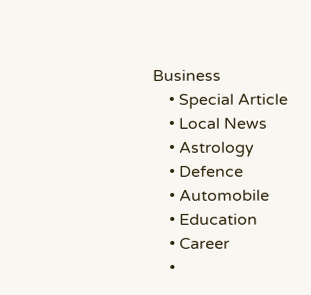Business
    • Special Article
    • Local News
    • Astrology
    • Defence
    • Automobile
    • Education
    • Career
    •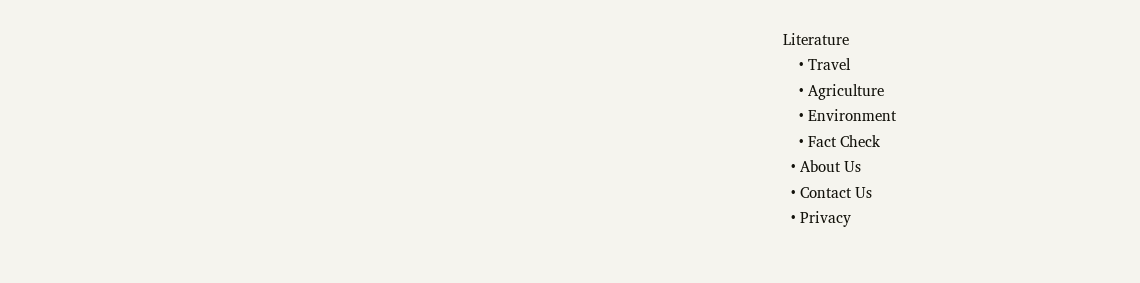Literature
    • Travel
    • Agriculture
    • Environment
    • Fact Check
  • About Us
  • Contact Us
  • Privacy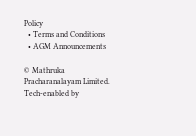Policy
  • Terms and Conditions
  • AGM Announcements

© Mathruka Pracharanalayam Limited.
Tech-enabled by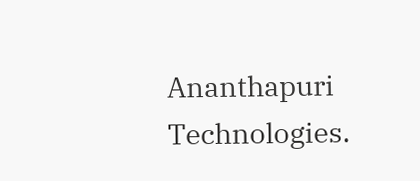Ananthapuri Technologies.